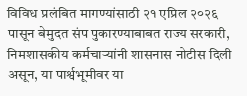विविध प्रलंबित मागण्यांसाठी २१ एप्रिल २०२६ पासून बेमुदत संप पुकारण्याबाबत राज्य सरकारी, निमशासकीय कर्मचाऱ्यांनी शासनास नोटीस दिली असून, या पार्श्वभूमीवर या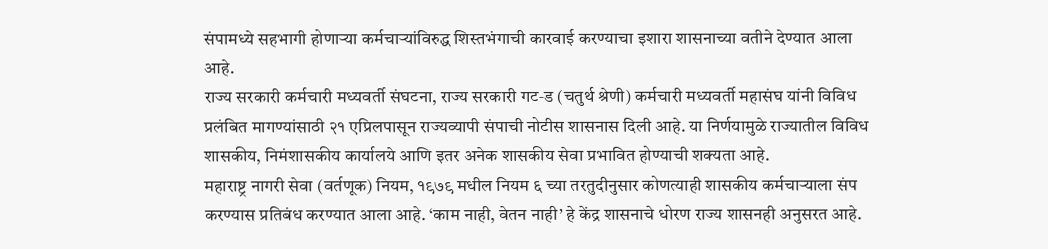संपामध्ये सहभागी होणाऱ्या कर्मचाऱ्यांविरुद्ध शिस्तभंगाची कारवाई करण्याचा इशारा शासनाच्या वतीने देण्यात आला आहे.
राज्य सरकारी कर्मचारी मध्यवर्ती संघटना, राज्य सरकारी गट‑ड (चतुर्थ श्रेणी) कर्मचारी मध्यवर्ती महासंघ यांनी विविध प्रलंबित मागण्यांसाठी २१ एप्रिलपासून राज्यव्यापी संपाची नोटीस शासनास दिली आहे. या निर्णयामुळे राज्यातील विविध शासकीय, निमंशासकीय कार्यालये आणि इतर अनेक शासकीय सेवा प्रभावित होण्याची शक्यता आहे.
महाराष्ट्र नागरी सेवा (वर्तणूक) नियम, १९७९ मधील नियम ६ च्या तरतुदीनुसार कोणत्याही शासकीय कर्मचाऱ्याला संप करण्यास प्रतिबंध करण्यात आला आहे. ‘काम नाही, वेतन नाही’ हे केंद्र शासनाचे धोरण राज्य शासनही अनुसरत आहे.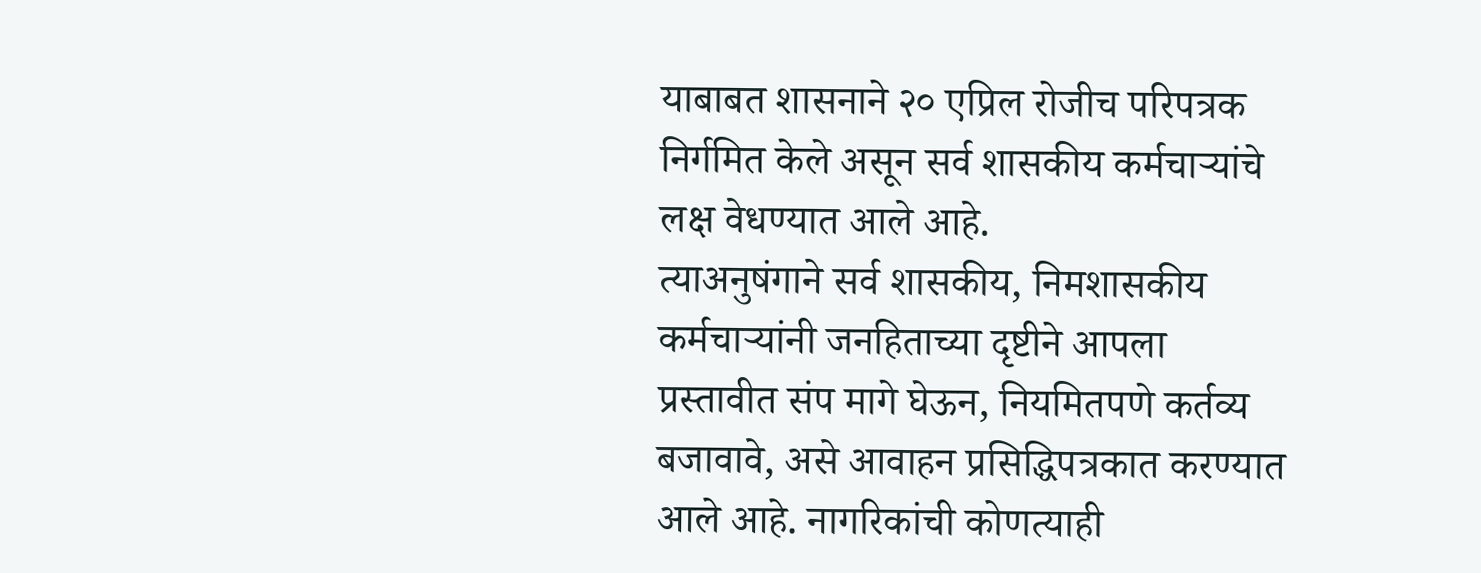याबाबत शासनाने २० एप्रिल रोजीच परिपत्रक निर्गमित केले असून सर्व शासकीय कर्मचाऱ्यांचे लक्ष वेधण्यात आले आहे.
त्याअनुषंगाने सर्व शासकीय, निमशासकीय कर्मचाऱ्यांनी जनहिताच्या दृष्टीने आपला प्रस्तावीत संप मागे घेऊन, नियमितपणे कर्तव्य बजावावे, असे आवाहन प्रसिद्धिपत्रकात करण्यात आले आहे. नागरिकांची कोणत्याही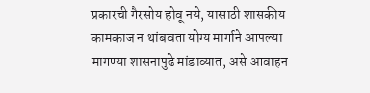प्रकारची गैरसोय होवू नये, यासाठी शासकीय कामकाज न थांबवता योग्य मार्गाने आपल्या मागण्या शासनापुढे मांडाव्यात, असे आवाहन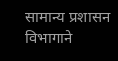सामान्य प्रशासन विभागाने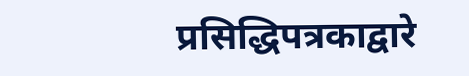प्रसिद्धिपत्रकाद्वारे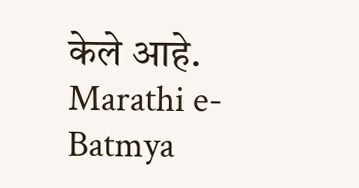केले आहे.
Marathi e-Batmya